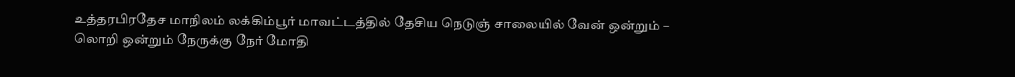உத்தரபிரதேச மாநிலம் லக்கிம்பூர் மாவட்டத்தில் தேசிய நெடுஞ் சாலையில் வேன் ஒன்றும் – லொறி ஒன்றும் நேருக்கு நேர் மோதி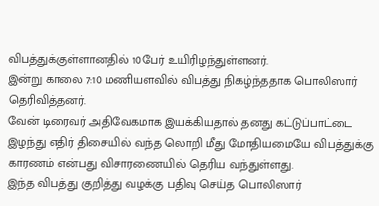விபத்துக்குள்ளானதில் 10பேர் உயிரிழந்துள்ளனர்.
இன்று காலை 7:10 மணியளவில் விபத்து நிகழ்ந்ததாக பொலிஸார் தெரிவித்தனர்.
வேன் டிரைவர் அதிவேகமாக இயக்கியதால் தனது கட்டுப்பாட்டை இழந்து எதிர் திசையில் வந்த லொறி மீது மோதியமையே விபத்துக்கு காரணம் என்பது விசாரணையில் தெரிய வந்துள்ளது.
இந்த விபத்து குறித்து வழக்கு பதிவு செய்த பொலிஸார்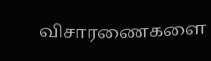விசாரணைகளை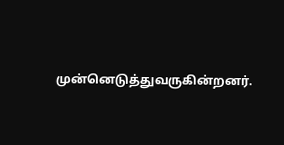முன்னெடுத்துவருகின்றனர்.